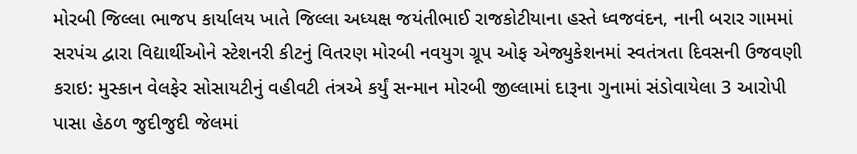મોરબી જિલ્લા ભાજપ કાર્યાલય ખાતે જિલ્લા અધ્યક્ષ જયંતીભાઈ રાજકોટીયાના હસ્તે ધ્વજવંદન, નાની બરાર ગામમાં સરપંચ દ્વારા વિદ્યાર્થીઓને સ્ટેશનરી કીટનું વિતરણ મોરબી નવયુગ ગ્રૂપ ઓફ એજ્યુકેશનમાં સ્વતંત્રતા દિવસની ઉજવણી કરાઇ: મુસ્કાન વેલફેર સોસાયટીનું વહીવટી તંત્રએ કર્યું સન્માન મોરબી જીલ્લામાં દારૂના ગુનામાં સંડોવાયેલા 3 આરોપી પાસા હેઠળ જુદીજુદી જેલમાં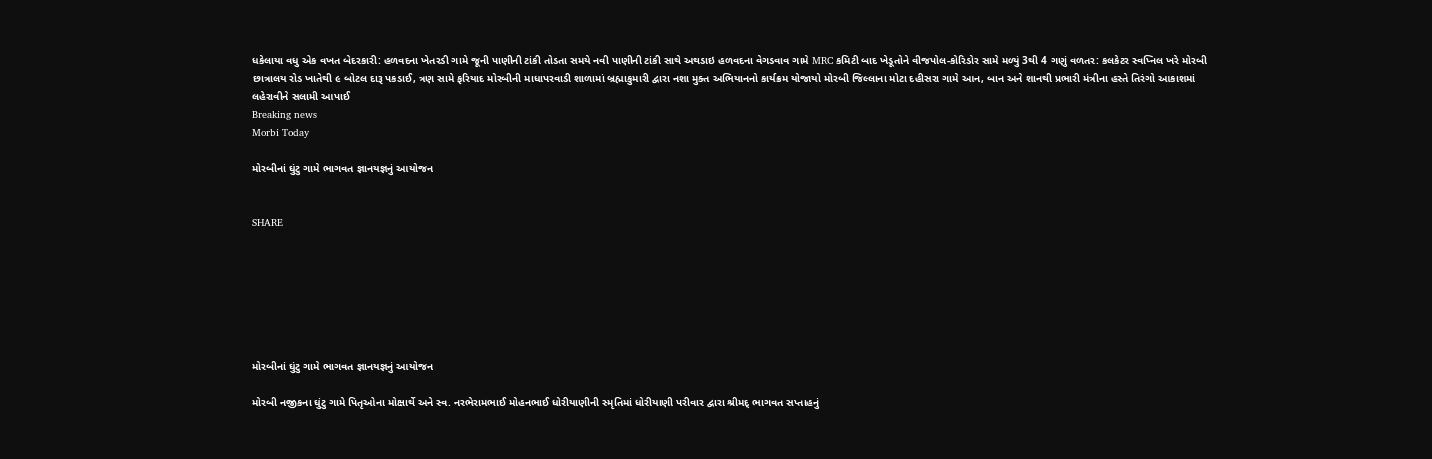ધકેલાયા વધુ એક વખત બેદરકારી: હળવદના ખેતરડી ગામે જૂની પાણીની ટાંકી તોડતા સમયે નવી પાણીની ટાંકી સાથે અથડાઇ હળવદના વેગડવાવ ગામે MRC કમિટી બાદ ખેડૂતોને વીજપોલ-કોરિડોર સામે મળ્યું 3થી 4 ગણું વળતર: કલકેટર સ્વપ્નિલ ખરે મોરબી છાત્રાલય રોડ ખાતેથી ૯ બોટલ દારૂ પકડાઈ, ત્રણ સામે ફરિયાદ મોરબીની માધાપરવાડી શાળામાં બ્રહ્માકુમારી દ્વારા નશા મુક્ત અભિયાનનો કાર્યક્રમ યોજાયો મોરબી જિલ્લાના મોટા દહીસરા ગામે આન, બાન અને શાનથી પ્રભારી મંત્રીના હસ્તે તિરંગો આકાશમાં લહેરાવીને સલામી આપાઈ
Breaking news
Morbi Today

મોરબીનાં ઘુંટુ ગામે ભાગવત જ્ઞાનયજ્ઞનું આયોજન


SHARE







મોરબીનાં ઘુંટુ ગામે ભાગવત જ્ઞાનયજ્ઞનું આયોજન

મોરબી નજીકના ઘુંટુ ગામે પિતૃઓના મોક્ષાર્થે અને સ્વ. નરભેરામભાઈ મોહનભાઈ ધોરીયાણીની સ્મૃતિમાં ધોરીયાણી પરીવાર દ્વારા શ્રીમદ્ ભાગવત સપ્તાહનું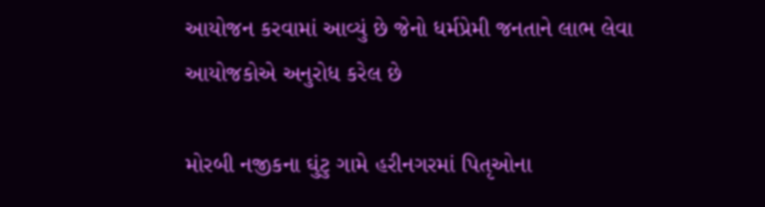આયોજન કરવામાં આવ્યું છે જેનો ધર્મપ્રેમી જનતાને લાભ લેવા આયોજકોએ અનુરોધ કરેલ છે

મોરબી નજીકના ઘુંટુ ગામે હરીનગરમાં પિતૃઓના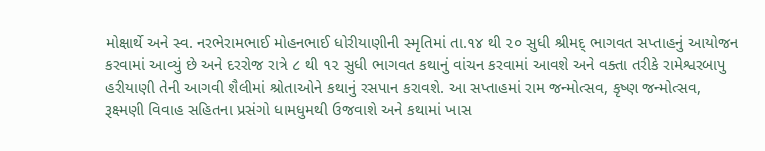મોક્ષાર્થે અને સ્વ. નરભેરામભાઈ મોહનભાઈ ધોરીયાણીની સ્મૃતિમાં તા.૧૪ થી ૨૦ સુધી શ્રીમદ્ ભાગવત સપ્તાહનું આયોજન કરવામાં આવ્યું છે અને દરરોજ રાત્રે ૮ થી ૧૨ સુધી ભાગવત કથાનું વાંચન કરવામાં આવશે અને વક્તા તરીકે રામેશ્વરબાપુ હરીયાણી તેની આગવી શૈલીમાં શ્રોતાઓને કથાનું રસપાન કરાવશે. આ સપ્તાહમાં રામ જન્મોત્સવ, કૃષ્ણ જન્મોત્સવ, રૂક્ષ્મણી વિવાહ સહિતના પ્રસંગો ધામધુમથી ઉજવાશે અને કથામાં ખાસ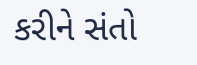કરીને સંતો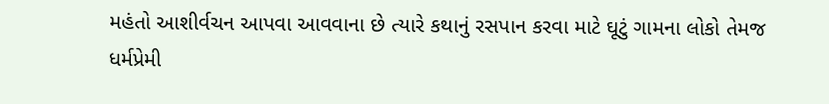મહંતો આશીર્વચન આપવા આવવાના છે ત્યારે કથાનું રસપાન કરવા માટે ઘૂટું ગામના લોકો તેમજ ધર્મપ્રેમી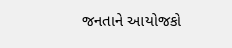જનતાને આયોજકો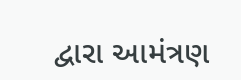દ્વારા આમંત્રણ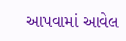આપવામાં આવેલ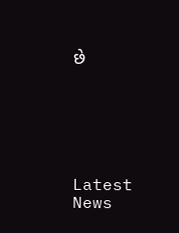છે






Latest News